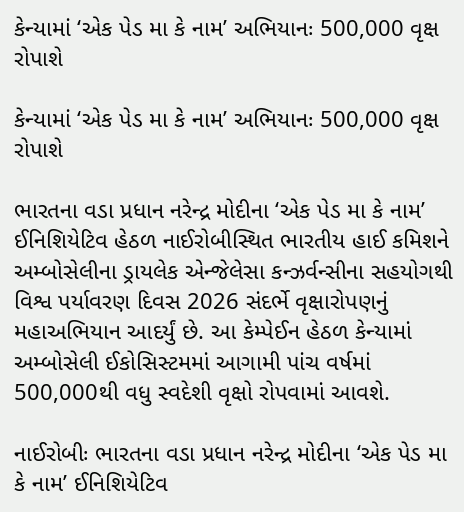કેન્યામાં ‘એક પેડ મા કે નામ’ અભિયાનઃ 500,000 વૃક્ષ રોપાશે

કેન્યામાં ‘એક પેડ મા કે નામ’ અભિયાનઃ 500,000 વૃક્ષ રોપાશે

ભારતના વડા પ્રધાન નરેન્દ્ર મોદીના ‘એક પેડ મા કે નામ’ ઈનિશિયેટિવ હેઠળ નાઈરોબીસ્થિત ભારતીય હાઈ કમિશને અમ્બોસેલીના ડ્રાયલેક એન્જેલેસા કન્ઝર્વન્સીના સહયોગથી વિશ્વ પર્યાવરણ દિવસ 2026 સંદર્ભે વૃક્ષારોપણનું મહાઅભિયાન આદર્યું છે. આ કેમ્પેઈન હેઠળ કેન્યામાં અમ્બોસેલી ઈકોસિસ્ટમમાં આગામી પાંચ વર્ષમાં 500,000થી વધુ સ્વદેશી વૃક્ષો રોપવામાં આવશે.

નાઈરોબીઃ ભારતના વડા પ્રધાન નરેન્દ્ર મોદીના ‘એક પેડ મા કે નામ’ ઈનિશિયેટિવ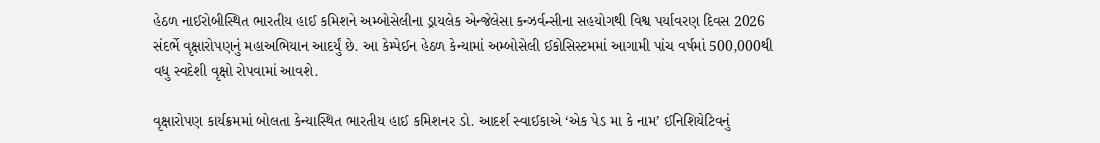હેઠળ નાઈરોબીસ્થિત ભારતીય હાઈ કમિશને અમ્બોસેલીના ડ્રાયલેક એન્જેલેસા કન્ઝર્વન્સીના સહયોગથી વિશ્વ પર્યાવરણ દિવસ 2026 સંદર્ભે વૃક્ષારોપણનું મહાઅભિયાન આદર્યું છે. આ કેમ્પેઈન હેઠળ કેન્યામાં અમ્બોસેલી ઈકોસિસ્ટમમાં આગામી પાંચ વર્ષમાં 500,000થી વધુ સ્વદેશી વૃક્ષો રોપવામાં આવશે.

વૃક્ષારોપણ કાર્યક્રમમાં બોલતા કેન્યાસ્થિત ભારતીય હાઈ કમિશનર ડો. આદર્શ સ્વાઈકાએ ‘એક પેડ મા કે નામ’ ઈનિશિયેટિવનું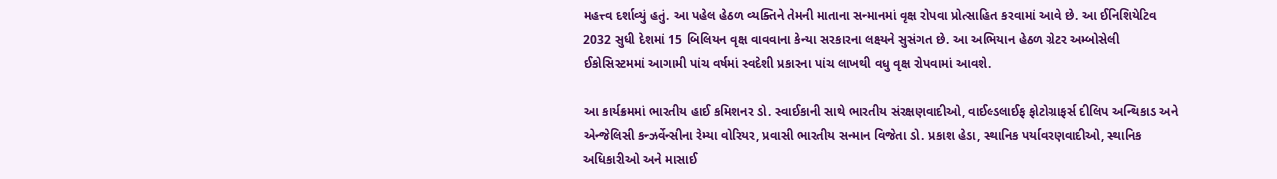મહત્ત્વ દર્શાવ્યું હતું. આ પહેલ હેઠળ વ્યક્તિને તેમની માતાના સન્માનમાં વૃક્ષ રોપવા પ્રોત્સાહિત કરવામાં આવે છે. આ ઈનિશિયેટિવ 2032 સુધી દેશમાં 15 બિલિયન વૃક્ષ વાવવાના કેન્યા સરકારના લક્ષ્યને સુસંગત છે. આ અભિયાન હેઠળ ગ્રેટર અમ્બોસેલી ઈકોસિસ્ટમમાં આગામી પાંચ વર્ષમાં સ્વદેશી પ્રકારના પાંચ લાખથી વધુ વૃક્ષ રોપવામાં આવશે.

આ કાર્યક્રમમાં ભારતીય હાઈ કમિશનર ડો. સ્વાઈકાની સાથે ભારતીય સંરક્ષણવાદીઓ, વાઈલ્ડલાઈફ ફોટોગ્રાફર્સ દીલિપ અન્થિકાડ અને એન્જેલિસી કન્ઝર્વેન્સીના રેમ્યા વોરિયર, પ્રવાસી ભારતીય સન્માન વિજેતા ડો. પ્રકાશ હેડા, સ્થાનિક પર્યાવરણવાદીઓ, સ્થાનિક અધિકારીઓ અને માસાઈ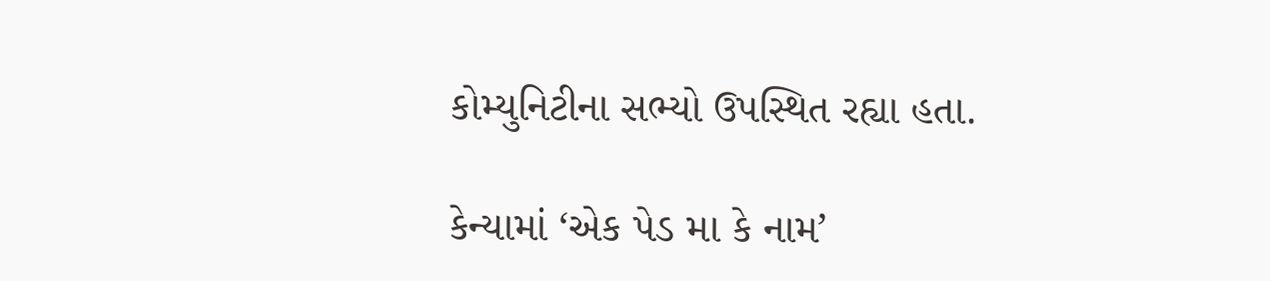કોમ્યુનિટીના સભ્યો ઉપસ્થિત રહ્યા હતા.

કેન્યામાં ‘એક પેડ મા કે નામ’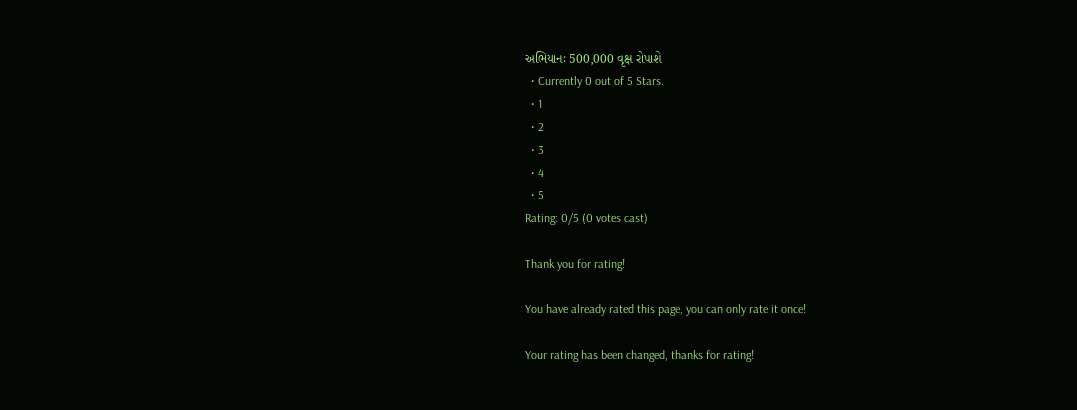અભિયાનઃ 500,000 વૃક્ષ રોપાશે
  • Currently 0 out of 5 Stars.
  • 1
  • 2
  • 3
  • 4
  • 5
Rating: 0/5 (0 votes cast)

Thank you for rating!

You have already rated this page, you can only rate it once!

Your rating has been changed, thanks for rating!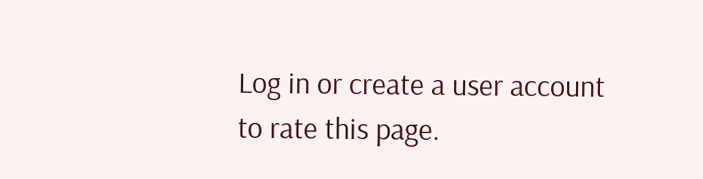Log in or create a user account to rate this page.